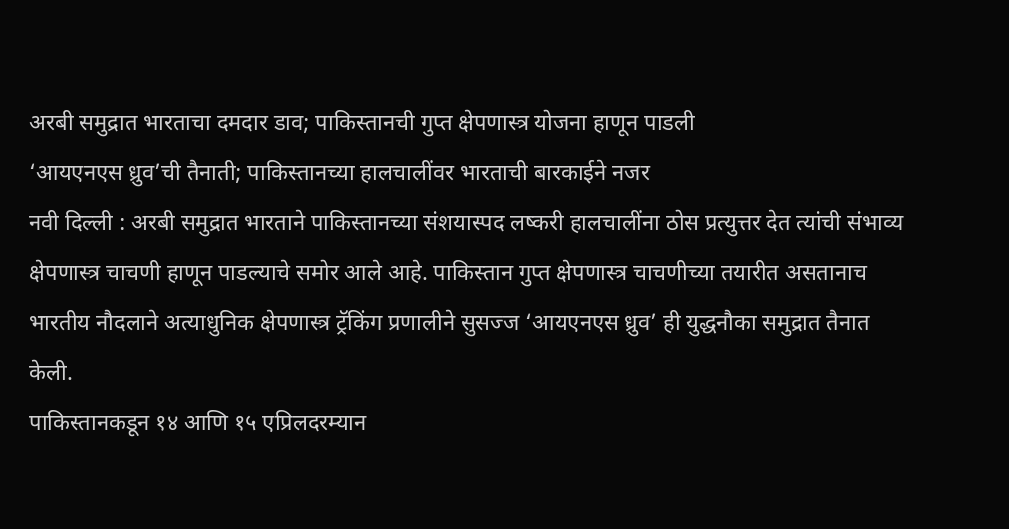अरबी समुद्रात भारताचा दमदार डाव; पाकिस्तानची गुप्त क्षेपणास्त्र योजना हाणून पाडली
‘आयएनएस ध्रुव’ची तैनाती; पाकिस्तानच्या हालचालींवर भारताची बारकाईने नजर
नवी दिल्ली : अरबी समुद्रात भारताने पाकिस्तानच्या संशयास्पद लष्करी हालचालींना ठोस प्रत्युत्तर देत त्यांची संभाव्य क्षेपणास्त्र चाचणी हाणून पाडल्याचे समोर आले आहे. पाकिस्तान गुप्त क्षेपणास्त्र चाचणीच्या तयारीत असतानाच भारतीय नौदलाने अत्याधुनिक क्षेपणास्त्र ट्रॅकिंग प्रणालीने सुसज्ज ‘आयएनएस ध्रुव’ ही युद्धनौका समुद्रात तैनात केली.
पाकिस्तानकडून १४ आणि १५ एप्रिलदरम्यान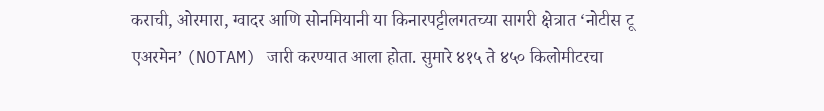कराची, ओरमारा, ग्वादर आणि सोनमियानी या किनारपट्टीलगतच्या सागरी क्षेत्रात ‘नोटीस टू एअरमेन’ (NOTAM) जारी करण्यात आला होता. सुमारे ४१५ ते ४५० किलोमीटरचा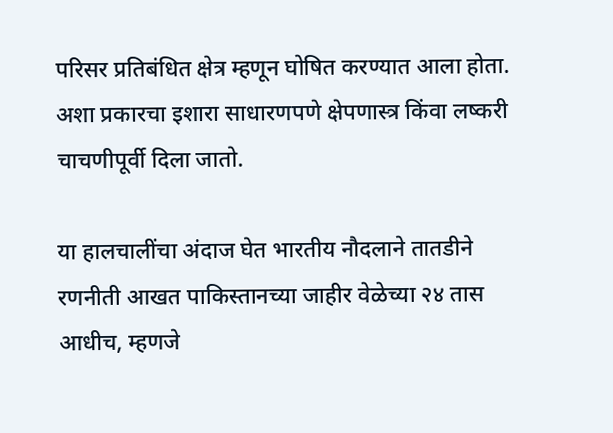परिसर प्रतिबंधित क्षेत्र म्हणून घोषित करण्यात आला होता. अशा प्रकारचा इशारा साधारणपणे क्षेपणास्त्र किंवा लष्करी चाचणीपूर्वी दिला जातो.

या हालचालींचा अंदाज घेत भारतीय नौदलाने तातडीने रणनीती आखत पाकिस्तानच्या जाहीर वेळेच्या २४ तास आधीच, म्हणजे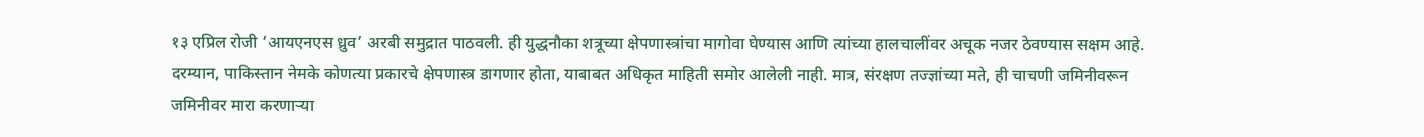१३ एप्रिल रोजी ‘आयएनएस ध्रुव’ अरबी समुद्रात पाठवली. ही युद्धनौका शत्रूच्या क्षेपणास्त्रांचा मागोवा घेण्यास आणि त्यांच्या हालचालींवर अचूक नजर ठेवण्यास सक्षम आहे.
दरम्यान, पाकिस्तान नेमके कोणत्या प्रकारचे क्षेपणास्त्र डागणार होता, याबाबत अधिकृत माहिती समोर आलेली नाही. मात्र, संरक्षण तज्ज्ञांच्या मते, ही चाचणी जमिनीवरून जमिनीवर मारा करणाऱ्या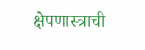क्षेपणास्त्राची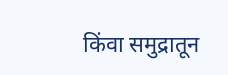किंवा समुद्रातून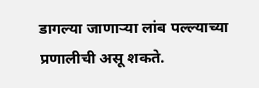डागल्या जाणाऱ्या लांब पल्ल्याच्या प्रणालीची असू शकते.